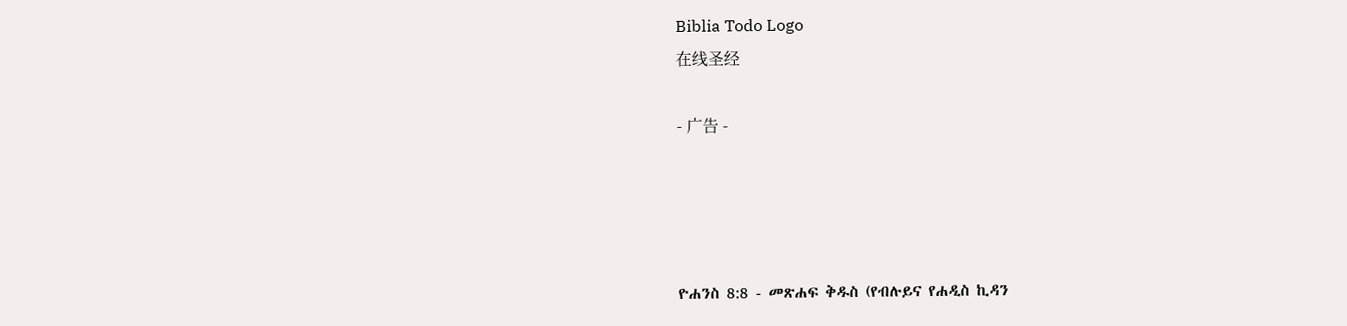Biblia Todo Logo
在线圣经

- 广告 -




ዮሐንስ 8:8 - መጽሐፍ ቅዱስ (የብሉይና የሐዲስ ኪዳን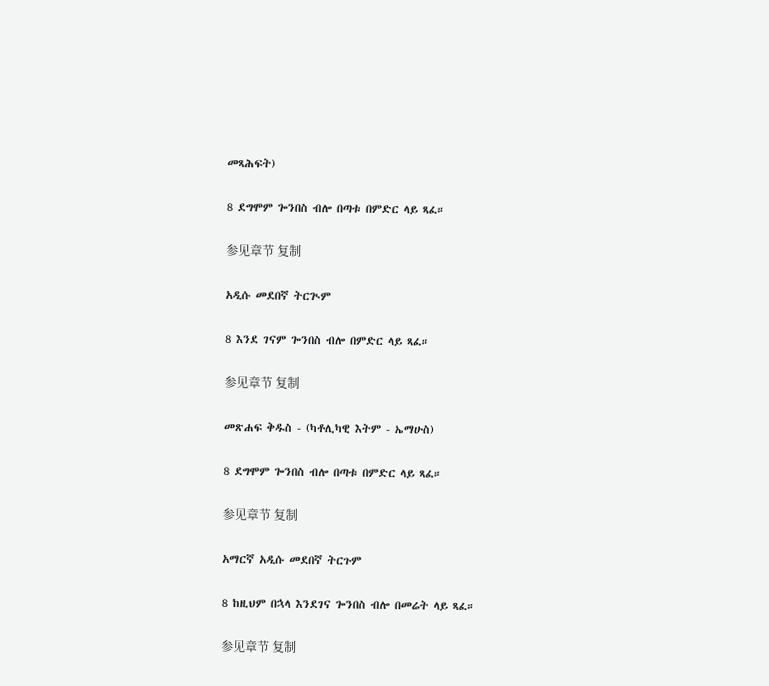መጻሕፍት)

8 ደግሞም ጐንበስ ብሎ በጣቱ በምድር ላይ ጻፈ።

参见章节 复制

አዲሱ መደበኛ ትርጒም

8 እንደ ገናም ጐንበስ ብሎ በምድር ላይ ጻፈ።

参见章节 复制

መጽሐፍ ቅዱስ - (ካቶሊካዊ እትም - ኤማሁስ)

8 ደግሞም ጐንበስ ብሎ በጣቱ በምድር ላይ ጻፈ።

参见章节 复制

አማርኛ አዲሱ መደበኛ ትርጉም

8 ከዚህም በኋላ እንደገና ጐንበስ ብሎ በመሬት ላይ ጻፈ።

参见章节 复制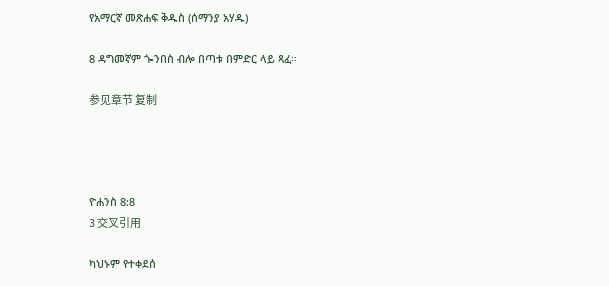የአማርኛ መጽሐፍ ቅዱስ (ሰማንያ አሃዱ)

8 ዳግመኛም ጐንበስ ብሎ በጣቱ በምድር ላይ ጻፈ።

参见章节 复制




ዮሐንስ 8:8
3 交叉引用

ካህኑም የተቀደሰ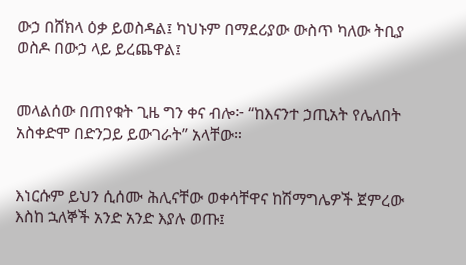ውኃ በሸክላ ዕቃ ይወስዳል፤ ካህኑም በማደሪያው ውስጥ ካለው ትቢያ ወስዶ በውኃ ላይ ይረጨዋል፤


መላልሰው በጠየቁት ጊዜ ግን ቀና ብሎ፦ “ከእናንተ ኃጢአት የሌለበት አስቀድሞ በድንጋይ ይውገራት” አላቸው።


እነርሱም ይህን ሲሰሙ ሕሊናቸው ወቀሳቸዋና ከሽማግሌዎች ጀምረው እስከ ኋለኞች አንድ አንድ እያሉ ወጡ፤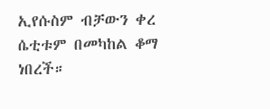ኢየሱስም ብቻውን ቀረ ሴቲቱም በመካከል ቆማ ነበረች።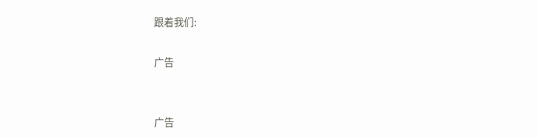跟着我们:

广告


广告